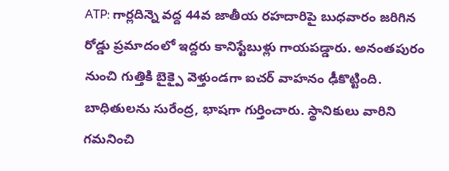ATP: గార్లదిన్నె వద్ద 44వ జాతీయ రహదారిపై బుధవారం జరిగిన రోడ్డు ప్రమాదంలో ఇద్దరు కానిస్టేబుళ్లు గాయపడ్డారు. అనంతపురం నుంచి గుత్తికి బైక్పై వెళ్తుండగా ఐచర్ వాహనం ఢీకొట్టింది. బాధితులను సురేంద్ర, భాషగా గుర్తించారు. స్థానికులు వారిని గమనించి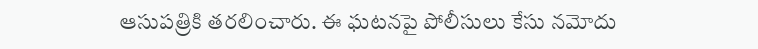ఆసుపత్రికి తరలించారు. ఈ ఘటనపై పోలీసులు కేసు నమోదు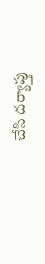చేసి దర్యాప్తు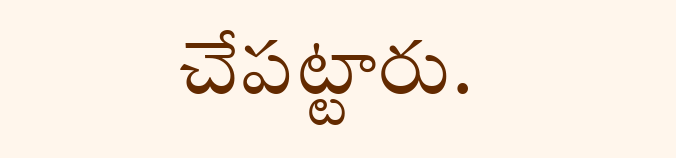చేపట్టారు.